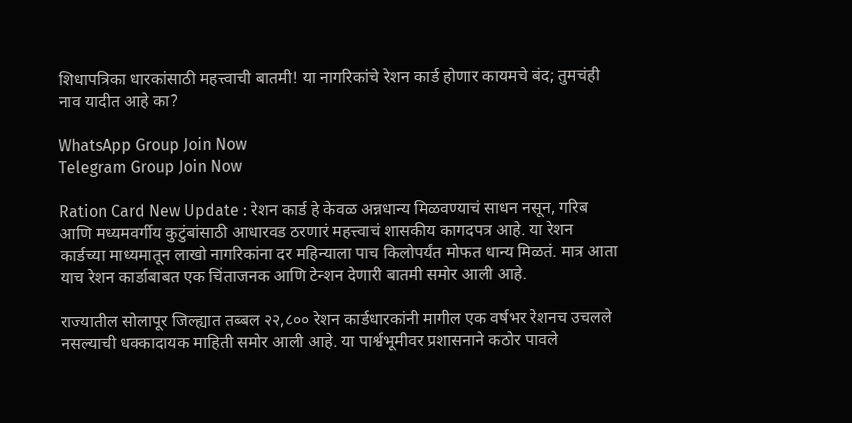शिधापत्रिका धारकांसाठी महत्त्वाची बातमी! या नागरिकांचे रेशन कार्ड होणार कायमचे बंद; तुमचंही नाव यादीत आहे का?

WhatsApp Group Join Now
Telegram Group Join Now

Ration Card New Update : रेशन कार्ड हे केवळ अन्नधान्य मिळवण्याचं साधन नसून, गरिब आणि मध्यमवर्गीय कुटुंबांसाठी आधारवड ठरणारं महत्त्वाचं शासकीय कागदपत्र आहे. या रेशन कार्डच्या माध्यमातून लाखो नागरिकांना दर महिन्याला पाच किलोपर्यंत मोफत धान्य मिळतं. मात्र आता याच रेशन कार्डाबाबत एक चिंताजनक आणि टेन्शन देणारी बातमी समोर आली आहे.

राज्यातील सोलापूर जिल्ह्यात तब्बल २२,८०० रेशन कार्डधारकांनी मागील एक वर्षभर रेशनच उचलले नसल्याची धक्कादायक माहिती समोर आली आहे. या पार्श्वभूमीवर प्रशासनाने कठोर पावले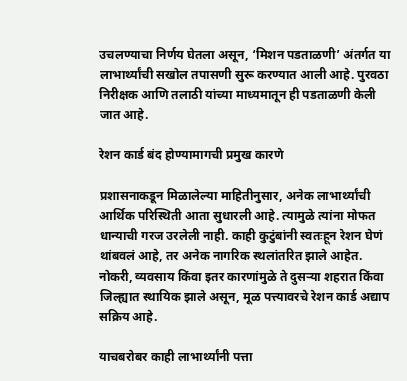उचलण्याचा निर्णय घेतला असून, ‘मिशन पडताळणी’ अंतर्गत या लाभार्थ्यांची सखोल तपासणी सुरू करण्यात आली आहे. पुरवठा निरीक्षक आणि तलाठी यांच्या माध्यमातून ही पडताळणी केली जात आहे.

रेशन कार्ड बंद होण्यामागची प्रमुख कारणे

प्रशासनाकडून मिळालेल्या माहितीनुसार, अनेक लाभार्थ्यांची आर्थिक परिस्थिती आता सुधारली आहे. त्यामुळे त्यांना मोफत धान्याची गरज उरलेली नाही. काही कुटुंबांनी स्वतःहून रेशन घेणं थांबवलं आहे, तर अनेक नागरिक स्थलांतरित झाले आहेत. नोकरी, व्यवसाय किंवा इतर कारणांमुळे ते दुसऱ्या शहरात किंवा जिल्ह्यात स्थायिक झाले असून, मूळ पत्त्यावरचे रेशन कार्ड अद्याप सक्रिय आहे.

याचबरोबर काही लाभार्थ्यांनी पत्ता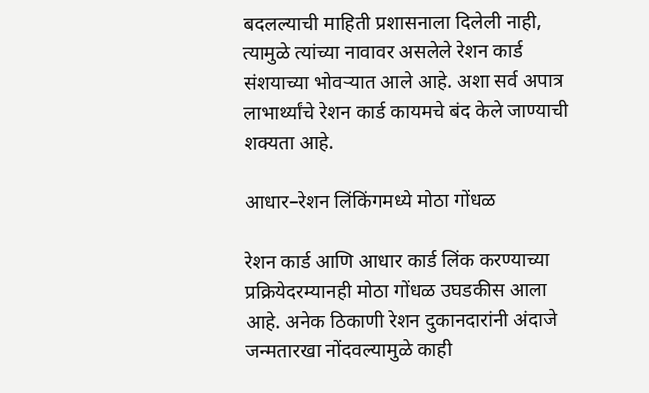बदलल्याची माहिती प्रशासनाला दिलेली नाही, त्यामुळे त्यांच्या नावावर असलेले रेशन कार्ड संशयाच्या भोवऱ्यात आले आहे. अशा सर्व अपात्र लाभार्थ्यांचे रेशन कार्ड कायमचे बंद केले जाण्याची शक्यता आहे.

आधार–रेशन लिंकिंगमध्ये मोठा गोंधळ

रेशन कार्ड आणि आधार कार्ड लिंक करण्याच्या प्रक्रियेदरम्यानही मोठा गोंधळ उघडकीस आला आहे. अनेक ठिकाणी रेशन दुकानदारांनी अंदाजे जन्मतारखा नोंदवल्यामुळे काही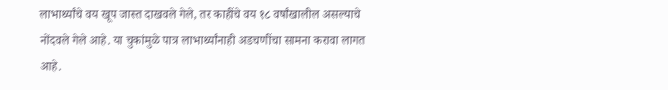लाभार्थ्यांचे वय खूप जास्त दाखवले गेले, तर काहींचे वय १८ वर्षांखालील असल्याचे नोंदवले गेले आहे. या चुकांमुळे पात्र लाभार्थ्यांनाही अडचणींचा सामना करावा लागत आहे.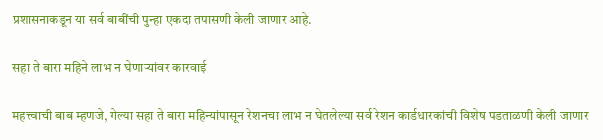प्रशासनाकडून या सर्व बाबींची पुन्हा एकदा तपासणी केली जाणार आहे.

सहा ते बारा महिने लाभ न घेणाऱ्यांवर कारवाई

महत्त्वाची बाब म्हणजे, गेल्या सहा ते बारा महिन्यांपासून रेशनचा लाभ न घेतलेल्या सर्व रेशन कार्डधारकांची विशेष पडताळणी केली जाणार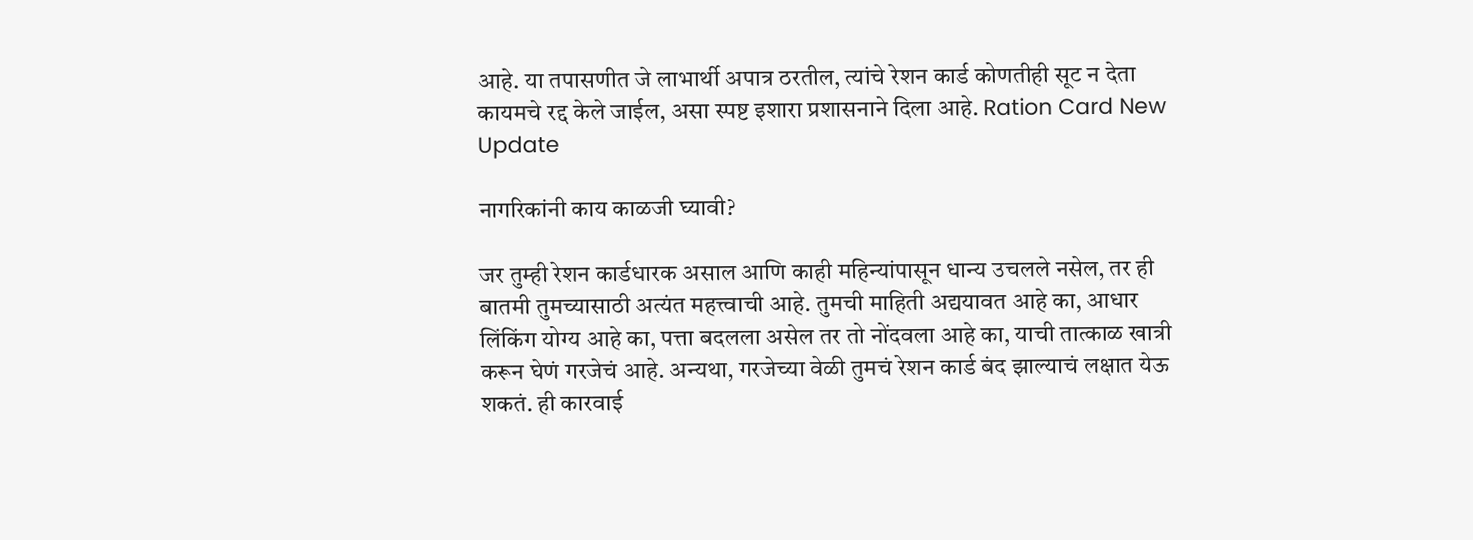आहे. या तपासणीत जे लाभार्थी अपात्र ठरतील, त्यांचे रेशन कार्ड कोणतीही सूट न देता कायमचे रद्द केले जाईल, असा स्पष्ट इशारा प्रशासनाने दिला आहे. Ration Card New Update

नागरिकांनी काय काळजी घ्यावी?

जर तुम्ही रेशन कार्डधारक असाल आणि काही महिन्यांपासून धान्य उचलले नसेल, तर ही बातमी तुमच्यासाठी अत्यंत महत्त्वाची आहे. तुमची माहिती अद्ययावत आहे का, आधार लिंकिंग योग्य आहे का, पत्ता बदलला असेल तर तो नोंदवला आहे का, याची तात्काळ खात्री करून घेणं गरजेचं आहे. अन्यथा, गरजेच्या वेळी तुमचं रेशन कार्ड बंद झाल्याचं लक्षात येऊ शकतं. ही कारवाई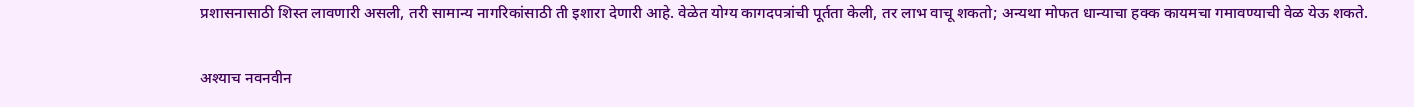प्रशासनासाठी शिस्त लावणारी असली, तरी सामान्य नागरिकांसाठी ती इशारा देणारी आहे. वेळेत योग्य कागदपत्रांची पूर्तता केली, तर लाभ वाचू शकतो; अन्यथा मोफत धान्याचा हक्क कायमचा गमावण्याची वेळ येऊ शकते.

अश्याच नवनवीन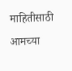माहितीसाठी आमच्या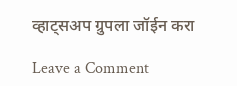व्हाट्सअप ग्रुपला जॉईन करा

Leave a Comment